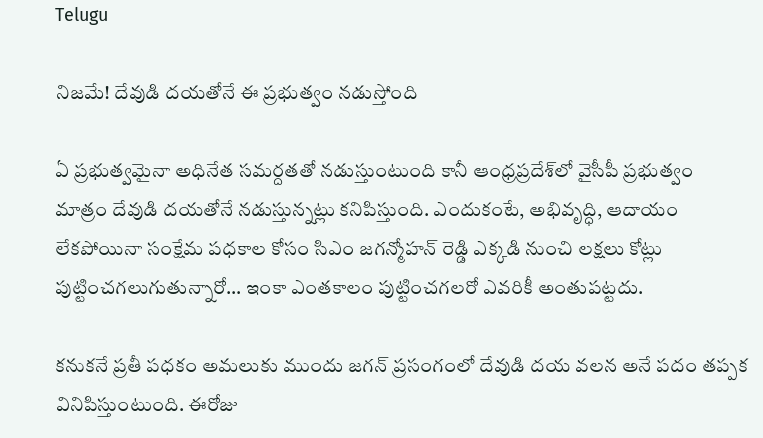Telugu

నిజమే! దేవుడి దయతోనే ఈ ప్రభుత్వం నడుస్తోంది

ఏ ప్రభుత్వమైనా అధినేత సమర్దతతో నడుస్తుంటుంది కానీ ఆంధ్రప్రదేశ్‌లో వైసీపీ ప్రభుత్వం మాత్రం దేవుడి దయతోనే నడుస్తున్నట్లు కనిపిస్తుంది. ఎందుకంటే, అభివృద్ధి, ఆదాయం లేకపోయినా సంక్షేమ పధకాల కోసం సిఎం జగన్మోహన్ రెడ్డి ఎక్కడి నుంచి లక్షలు కోట్లు పుట్టించగలుగుతున్నారో… ఇంకా ఎంతకాలం పుట్టించగలరో ఎవరికీ అంతుపట్టదు.

కనుకనే ప్రతీ పధకం అమలుకు ముందు జగన్ ప్రసంగంలో దేవుడి దయ వలన అనే పదం తప్పక వినిపిస్తుంటుంది. ఈరోజు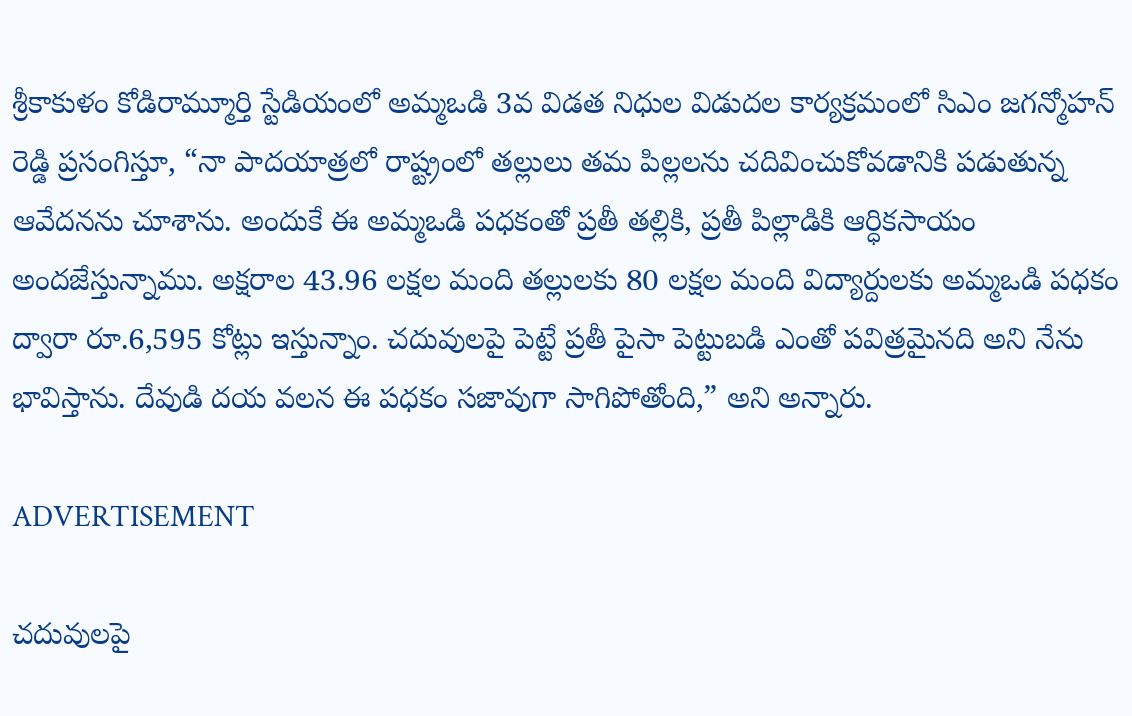శ్రీకాకుళం కోడిరామ్మూర్తి స్టేడియంలో అమ్మఒడి 3వ విడత నిధుల విడుదల కార్యక్రమంలో సిఎం జగన్మోహన్ రెడ్డి ప్రసంగిస్తూ, “నా పాదయాత్రలో రాష్ట్రంలో తల్లులు తమ పిల్లలను చదివించుకోవడానికి పడుతున్న ఆవేదనను చూశాను. అందుకే ఈ అమ్మఒడి పధకంతో ప్రతీ తల్లికి, ప్రతీ పిల్లాడికి ఆర్ధికసాయం అందజేస్తున్నాము. అక్షరాల 43.96 లక్షల మంది తల్లులకు 80 లక్షల మంది విద్యార్దులకు అమ్మఒడి పధకం ద్వారా రూ.6,595 కోట్లు ఇస్తున్నాం. చదువులపై పెట్టే ప్రతీ పైసా పెట్టుబడి ఎంతో పవిత్రమైనది అని నేను భావిస్తాను. దేవుడి దయ వలన ఈ పధకం సజావుగా సాగిపోతోంది,” అని అన్నారు.

ADVERTISEMENT

చదువులపై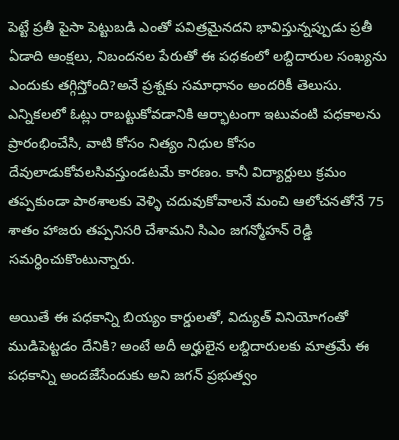పెట్టే ప్రతీ పైసా పెట్టుబడి ఎంతో పవిత్రమైనదని భావిస్తున్నప్పుడు ప్రతీ ఏడాది ఆంక్షలు, నిబందనల పేరుతో ఈ పధకంలో లబ్దిదారుల సంఖ్యను ఎందుకు తగ్గిస్తోంది?అనే ప్రశ్నకు సమాధానం అందరికీ తెలుసు. ఎన్నికలలో ఓట్లు రాబట్టుకోవడానికి ఆర్భాటంగా ఇటువంటి పధకాలను ప్రారంభించేసి, వాటి కోసం నిత్యం నిధుల కోసం దేవులాడుకోవలసివస్తుండటమే కారణం. కానీ విద్యార్దులు క్రమం తప్పకుండా పాఠశాలకు వెళ్ళి చదువుకోవాలనే మంచి ఆలోచనతోనే 75 శాతం హాజరు తప్పనిసరి చేశామని సిఎం జగన్మోహన్ రెడ్డి సమర్ధించుకొంటున్నారు.

అయితే ఈ పధకాన్ని బియ్యం కార్డులతో, విద్యుత్‌ వినియోగంతో ముడిపెట్టడం దేనికి? అంటే అదీ అర్హులైన లబ్దిదారులకు మాత్రమే ఈ పధకాన్ని అందజేసేందుకు అని జగన్ ప్రభుత్వం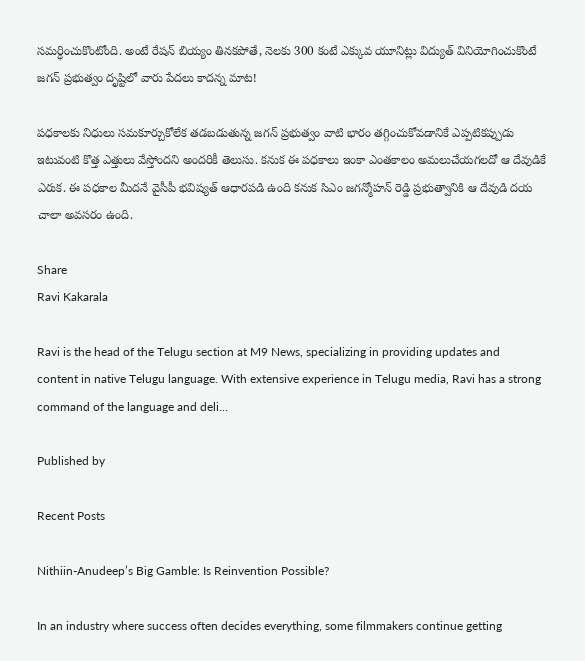సమర్ధించుకొంటోంది. అంటే రేషన్ బియ్యం తినకపోతే, నెలకు 300 కంటే ఎక్కువ యూనిట్లు విద్యుత్‌ వినియోగించుకొంటే జగన్ ప్రభుత్వం దృష్టిలో వారు పేదలు కాదన్న మాట!

పధకాలకు నిధులు సమకూర్చుకోలేక తడబడుతున్న జగన్ ప్రభుత్వం వాటి భారం తగ్గించుకోవడానికే ఎప్పటికప్పుడు ఇటువంటి కొత్త ఎత్తులు వేస్తోందని అందరికీ తెలుసు. కనుక ఈ పధకాలు ఇంకా ఎంతకాలం అమలుచేయగలదో ఆ దేవుడికే ఎరుక. ఈ పధకాల మీదనే వైసీపీ భవిష్యత్‌ ఆధారపడి ఉంది కనుక సిఎం జగన్మోహన్ రెడ్డి ప్రభుత్వానికి ఆ దేవుడి దయ చాలా అవసరం ఉంది.

Share
Ravi Kakarala

Ravi is the head of the Telugu section at M9 News, specializing in providing updates and content in native Telugu language. With extensive experience in Telugu media, Ravi has a strong command of the language and deli…

Published by

Recent Posts

Nithiin-Anudeep’s Big Gamble: Is Reinvention Possible?

In an industry where success often decides everything, some filmmakers continue getting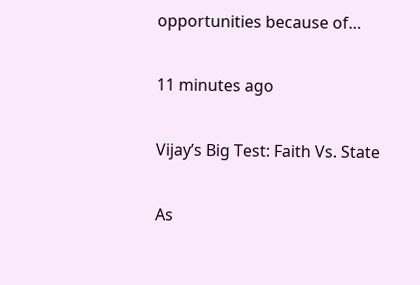opportunities because of…

11 minutes ago

Vijay’s Big Test: Faith Vs. State

As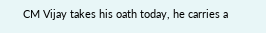CM Vijay takes his oath today, he carries a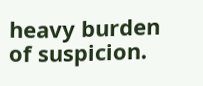heavy burden of suspicion.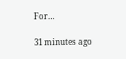For…

31 minutes ago